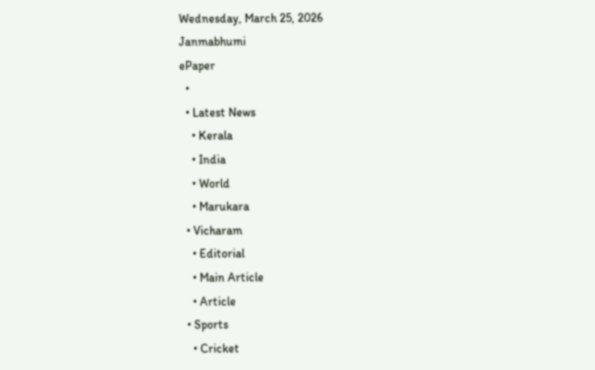Wednesday, March 25, 2026
Janmabhumi
ePaper
  •
  • Latest News
    • Kerala
    • India
    • World
    • Marukara
  • Vicharam
    • Editorial
    • Main Article
    • Article
  • Sports
    • Cricket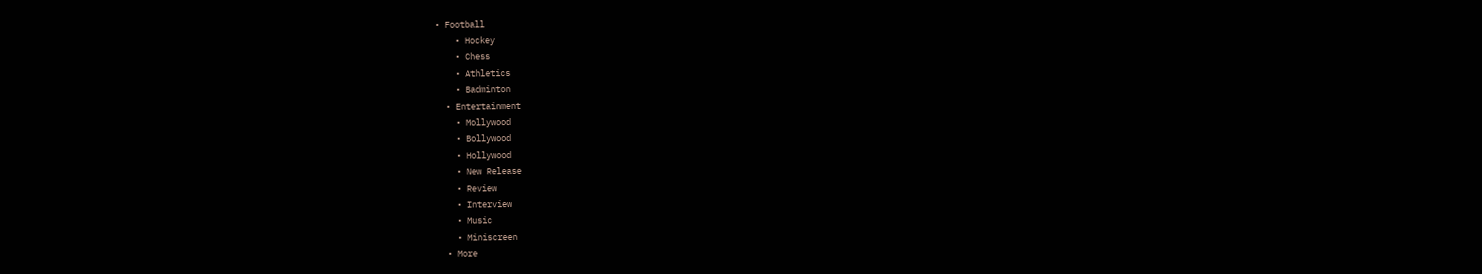• Football
    • Hockey
    • Chess
    • Athletics
    • Badminton
  • Entertainment
    • Mollywood
    • Bollywood
    • Hollywood
    • New Release
    • Review
    • Interview
    • Music
    • Miniscreen
  • More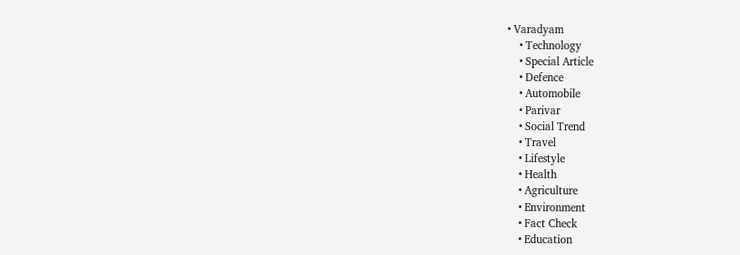• Varadyam
    • Technology
    • Special Article
    • Defence
    • Automobile
    • Parivar
    • Social Trend
    • Travel
    • Lifestyle
    • Health
    • Agriculture
    • Environment
    • Fact Check
    • Education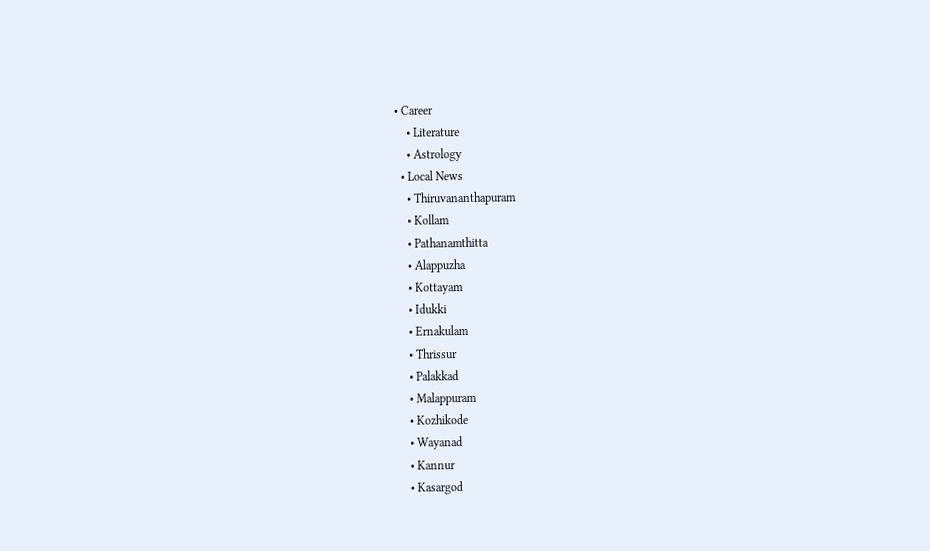• Career
    • Literature
    • Astrology
  • Local News
    • Thiruvananthapuram
    • Kollam
    • Pathanamthitta
    • Alappuzha
    • Kottayam
    • Idukki
    • Ernakulam
    • Thrissur
    • Palakkad
    • Malappuram
    • Kozhikode
    • Wayanad
    • Kannur
    • Kasargod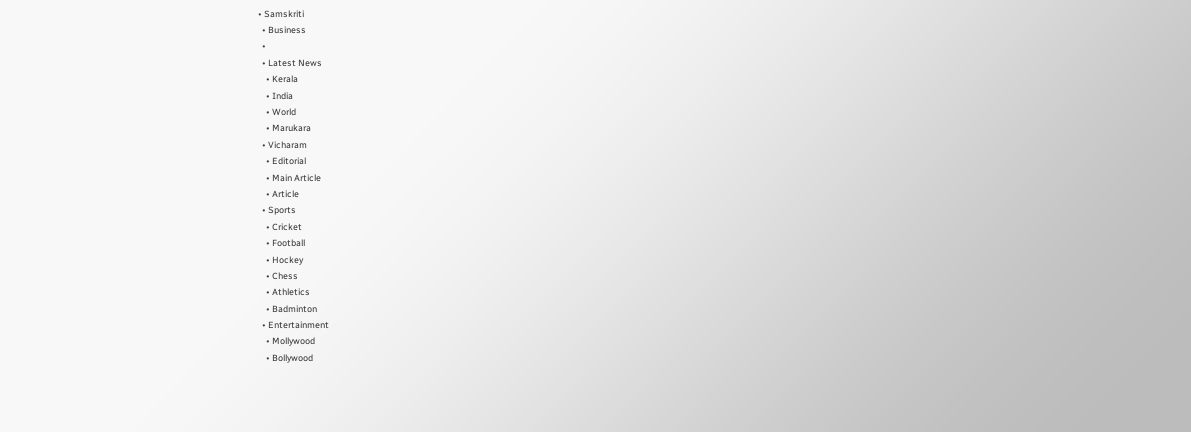• Samskriti
  • Business
  •
  • Latest News
    • Kerala
    • India
    • World
    • Marukara
  • Vicharam
    • Editorial
    • Main Article
    • Article
  • Sports
    • Cricket
    • Football
    • Hockey
    • Chess
    • Athletics
    • Badminton
  • Entertainment
    • Mollywood
    • Bollywood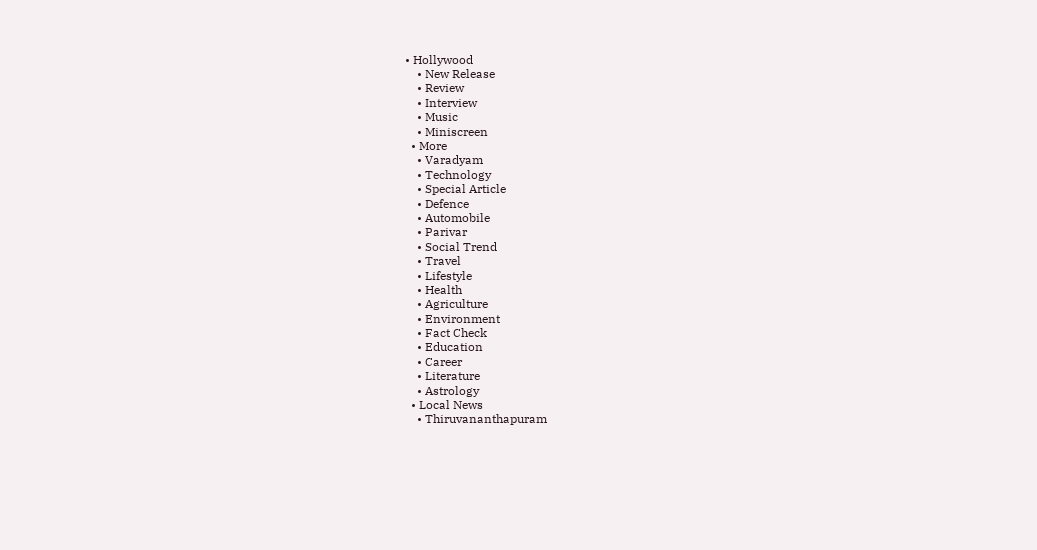• Hollywood
    • New Release
    • Review
    • Interview
    • Music
    • Miniscreen
  • More
    • Varadyam
    • Technology
    • Special Article
    • Defence
    • Automobile
    • Parivar
    • Social Trend
    • Travel
    • Lifestyle
    • Health
    • Agriculture
    • Environment
    • Fact Check
    • Education
    • Career
    • Literature
    • Astrology
  • Local News
    • Thiruvananthapuram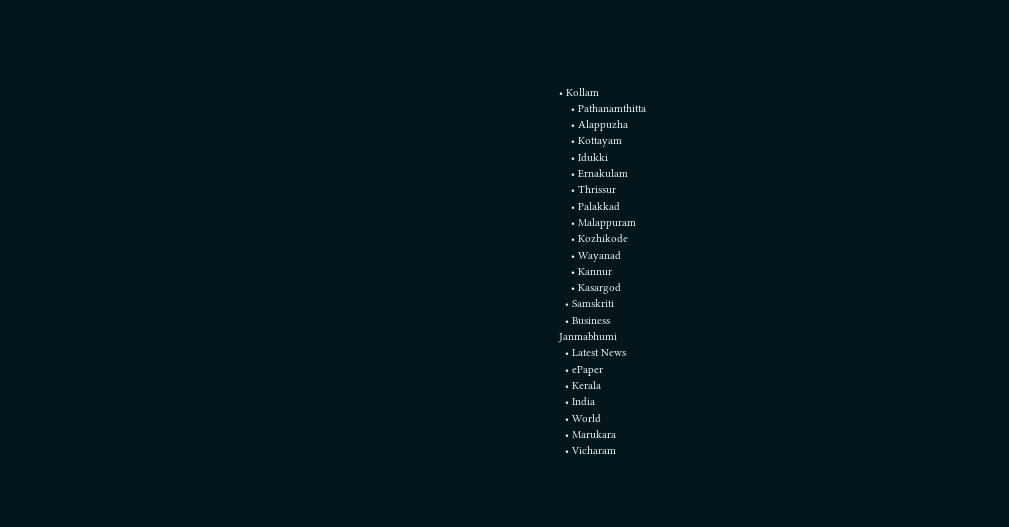• Kollam
    • Pathanamthitta
    • Alappuzha
    • Kottayam
    • Idukki
    • Ernakulam
    • Thrissur
    • Palakkad
    • Malappuram
    • Kozhikode
    • Wayanad
    • Kannur
    • Kasargod
  • Samskriti
  • Business
Janmabhumi
  • Latest News
  • ePaper
  • Kerala
  • India
  • World
  • Marukara
  • Vicharam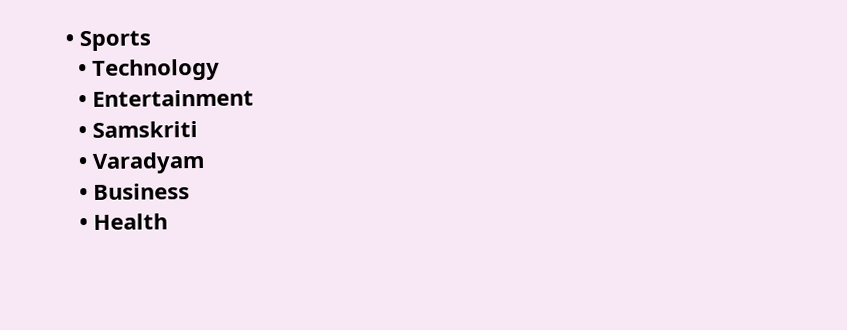• Sports
  • Technology
  • Entertainment
  • Samskriti
  • Varadyam
  • Business
  • Health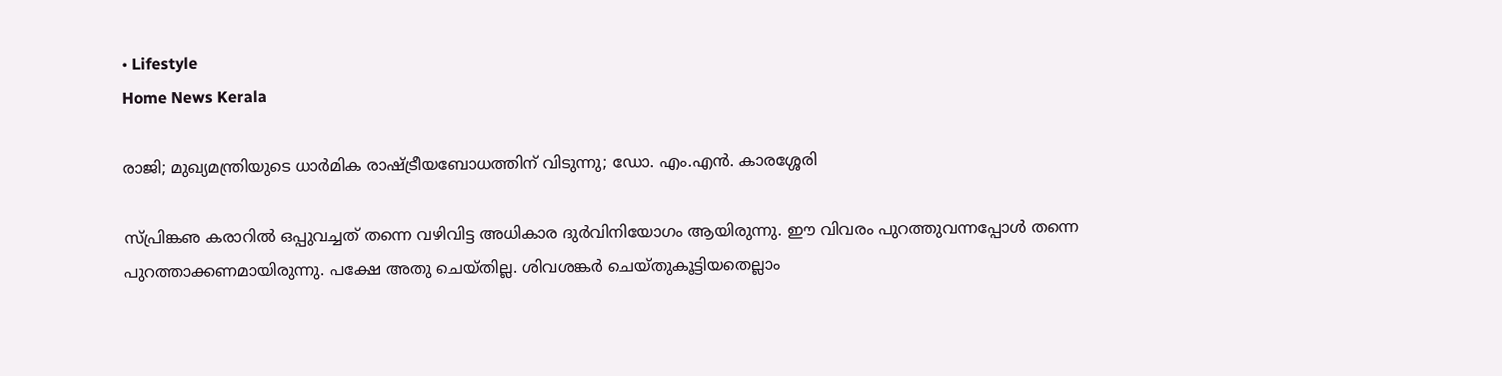• Lifestyle
Home News Kerala

രാജി; മുഖ്യമന്ത്രിയുടെ ധാര്‍മിക രാഷ്‌ട്രീയബോധത്തിന് വിടുന്നു; ഡോ. എം.എന്‍. കാരശ്ശേരി

സ്പ്രിങ്കഌ കരാറില്‍ ഒപ്പുവച്ചത് തന്നെ വഴിവിട്ട അധികാര ദുര്‍വിനിയോഗം ആയിരുന്നു. ഈ വിവരം പുറത്തുവന്നപ്പോള്‍ തന്നെ പുറത്താക്കണമായിരുന്നു. പക്ഷേ അതു ചെയ്തില്ല. ശിവശങ്കര്‍ ചെയ്തുകൂട്ടിയതെല്ലാം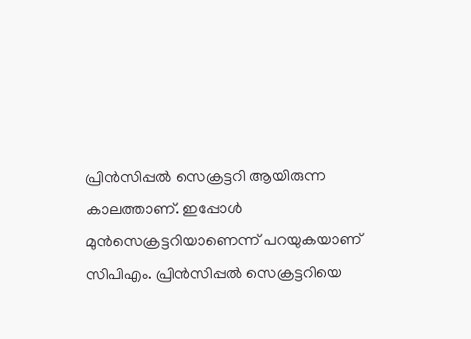പ്രിന്‍സിപ്പല്‍ സെക്രട്ടറി ആയിരുന്ന കാലത്താണ്. ഇപ്പോള്‍ മുന്‍സെക്രട്ടറിയാണെന്ന് പറയുകയാണ് സിപിഎം. പ്രിന്‍സിപ്പല്‍ സെക്രട്ടറിയെ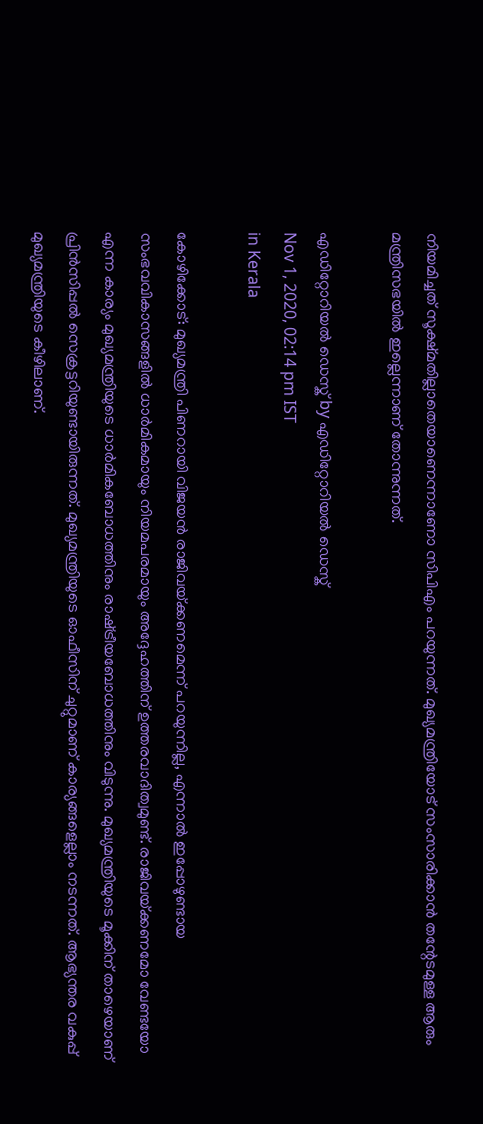നിയമിച്ചത് സൂക്ഷ്മതില്ലാതെയാണെന്നാണോ സിപിഎം പറയുന്നത്. മുഖ്യമന്ത്രിയോട് സംസാരിക്കാന്‍ തന്റേടമുള്ള ആരും മന്ത്രിസഭയില്‍ ഇല്ലെന്നാണ് തോന്നുന്നത്.

എഡിറ്റോറിയൽ ഡെസ്ക് by എഡിറ്റോറിയൽ ഡെസ്ക്
Nov 1, 2020, 02:14 pm IST
in Kerala

കോഴിക്കോട്: മുഖ്യമന്ത്രി പിണറായി വിജയന്‍ രാജിവയ്‌ക്കണമെന്ന് പറയുന്നില്ല, എന്നാല്‍ ഇപ്പോഴുണ്ടായ സംഭവവികാസങ്ങളില്‍ ധാര്‍മികമായും നിയമപരമായും അദ്ദേഹത്തിന് ഉത്തരവാദിത്വമുണ്ട്. രാജിവയ്‌ക്കണമോ വേണ്ടയോ എന്ന കാര്യം മുഖ്യമന്ത്രിയുടെ ധാര്‍മികബോധത്തിനും രാഷ്‌ട്രീയബോധത്തിനും വിടുന്നു. മുഖ്യമന്ത്രിയുടെ മൂക്കിന് താഴെയാണ് പ്രിന്‍സിപ്പല്‍ സെക്രട്ടറിയുണ്ടായിരുന്നത്. മുഖ്യമന്ത്രിയുടെ ഓഫീസിന് ചുറ്റുമാണ് കാര്യങ്ങളെല്ലാം നടന്നത്. ആഭ്യന്തര വകുപ്പ് മുഖ്യമന്ത്രിയുടെ കീഴിലാണ്.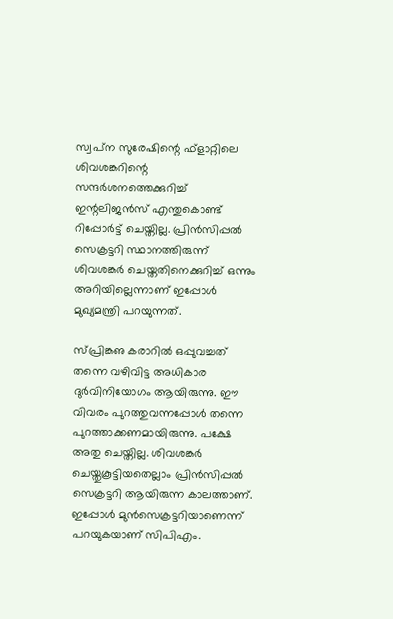സ്വപ്‌ന സുരേഷിന്റെ ഫ്ളാറ്റിലെ ശിവശങ്കറിന്റെ സന്ദര്‍ശനത്തെക്കുറിച്ച് ഇന്റലിജന്‍സ് എന്തുകൊണ്ട് റിപ്പോര്‍ട്ട് ചെയ്തില്ല. പ്രിന്‍സിപ്പല്‍ സെക്രട്ടറി സ്ഥാനത്തിരുന്ന് ശിവശങ്കര്‍ ചെയ്തതിനെക്കുറിച്ച് ഒന്നും അറിയില്ലെന്നാണ് ഇപ്പോള്‍ മുഖ്യമന്ത്രി പറയുന്നത്.

സ്പ്രിങ്കഌ കരാറില്‍ ഒപ്പുവച്ചത് തന്നെ വഴിവിട്ട അധികാര ദുര്‍വിനിയോഗം ആയിരുന്നു. ഈ വിവരം പുറത്തുവന്നപ്പോള്‍ തന്നെ പുറത്താക്കണമായിരുന്നു. പക്ഷേ അതു ചെയ്തില്ല. ശിവശങ്കര്‍ ചെയ്തുകൂട്ടിയതെല്ലാം പ്രിന്‍സിപ്പല്‍ സെക്രട്ടറി ആയിരുന്ന കാലത്താണ്. ഇപ്പോള്‍ മുന്‍സെക്രട്ടറിയാണെന്ന് പറയുകയാണ് സിപിഎം.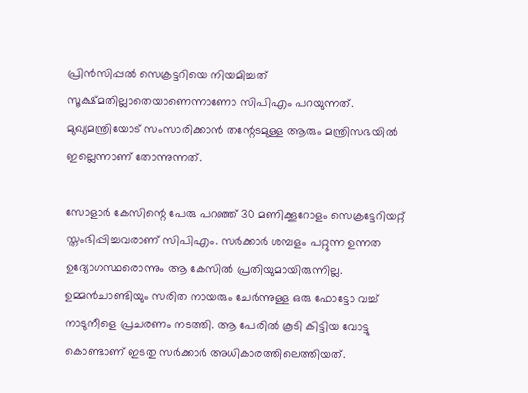പ്രിന്‍സിപ്പല്‍ സെക്രട്ടറിയെ നിയമിച്ചത് സൂക്ഷ്മതില്ലാതെയാണെന്നാണോ സിപിഎം പറയുന്നത്. മുഖ്യമന്ത്രിയോട് സംസാരിക്കാന്‍ തന്റേടമുള്ള ആരും മന്ത്രിസഭയില്‍ ഇല്ലെന്നാണ് തോന്നുന്നത്.

സോളാര്‍ കേസിന്റെ പേരു പറഞ്ഞ് 30 മണിക്കൂറോളം സെക്രട്ടേറിയറ്റ് സ്തംഭിപ്പിച്ചവരാണ് സിപിഎം. സര്‍ക്കാര്‍ ശമ്പളം പറ്റുന്ന ഉന്നത ഉദ്യോഗസ്ഥരൊന്നും ആ കേസില്‍ പ്രതിയുമായിരുന്നില്ല. ഉമ്മന്‍ചാണ്ടിയും സരിത നായരും ചേര്‍ന്നുള്ള ഒരു ഫോട്ടോ വച്ച് നാടുനീളെ പ്രചരണം നടത്തി. ആ പേരില്‍ കൂടി കിട്ടിയ വോട്ടു കൊണ്ടാണ് ഇടതു സര്‍ക്കാര്‍ അധികാരത്തിലെത്തിയത്.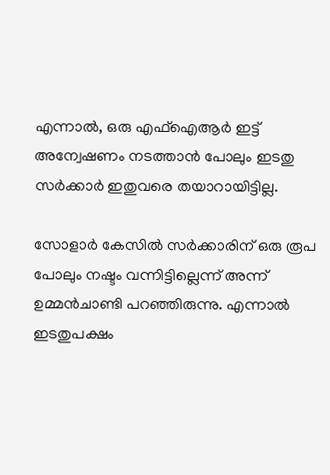എന്നാല്‍, ഒരു എഫ്‌ഐആര്‍ ഇട്ട് അന്വേഷണം നടത്താന്‍ പോലും ഇടതു സര്‍ക്കാര്‍ ഇതുവരെ തയാറായിട്ടില്ല.

സോളാര്‍ കേസില്‍ സര്‍ക്കാരിന് ഒരു രൂപ പോലും നഷ്ടം വന്നിട്ടില്ലെന്ന് അന്ന് ഉമ്മന്‍ചാണ്ടി പറഞ്ഞിരുന്നു. എന്നാല്‍ ഇടതുപക്ഷം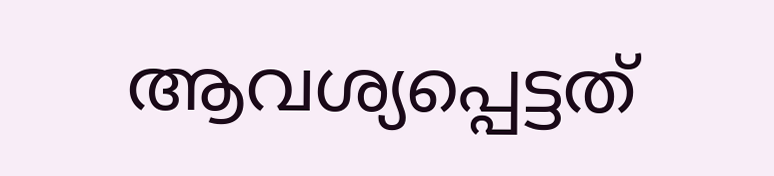ആവശ്യപ്പെട്ടത്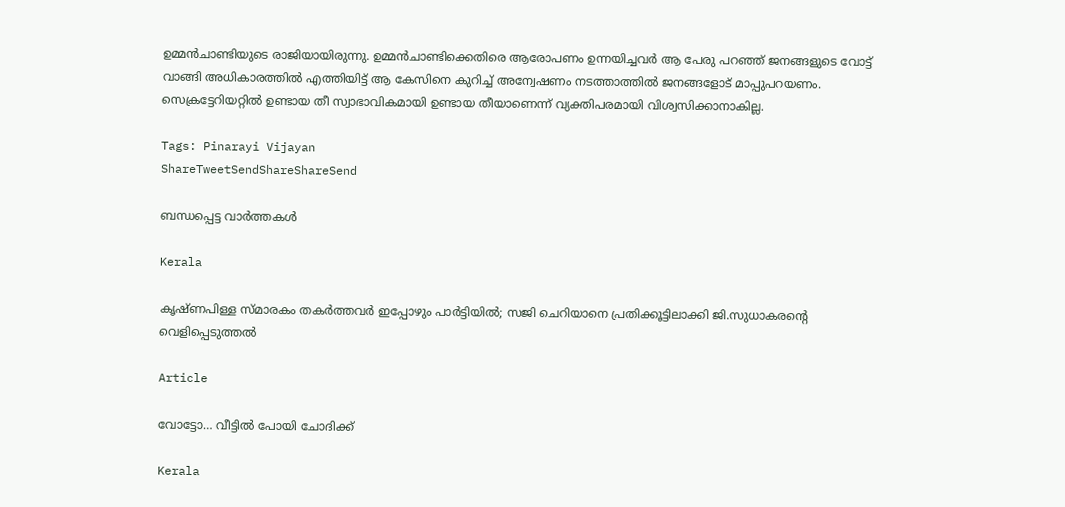ഉമ്മന്‍ചാണ്ടിയുടെ രാജിയായിരുന്നു. ഉമ്മന്‍ചാണ്ടിക്കെതിരെ ആരോപണം ഉന്നയിച്ചവര്‍ ആ പേരു പറഞ്ഞ് ജനങ്ങളുടെ വോട്ട് വാങ്ങി അധികാരത്തില്‍ എത്തിയിട്ട് ആ കേസിനെ കുറിച്ച് അന്വേഷണം നടത്താത്തില്‍ ജനങ്ങളോട് മാപ്പുപറയണം. സെക്രട്ടേറിയറ്റില്‍ ഉണ്ടായ തീ സ്വാഭാവികമായി ഉണ്ടായ തീയാണെന്ന് വ്യക്തിപരമായി വിശ്വസിക്കാനാകില്ല.

Tags: Pinarayi Vijayan
ShareTweetSendShareShareSend

ബന്ധപ്പെട്ട വാര്‍ത്തകള്‍

Kerala

കൃഷ്ണപിള്ള സ്മാരകം തകർത്തവർ ഇപ്പോഴും പാർട്ടിയിൽ; സജി ചെറിയാനെ പ്രതിക്കൂട്ടിലാക്കി ജി.സുധാകരന്റെ വെളിപ്പെടുത്തൽ

Article

വോട്ടോ… വീട്ടില്‍ പോയി ചോദിക്ക്

Kerala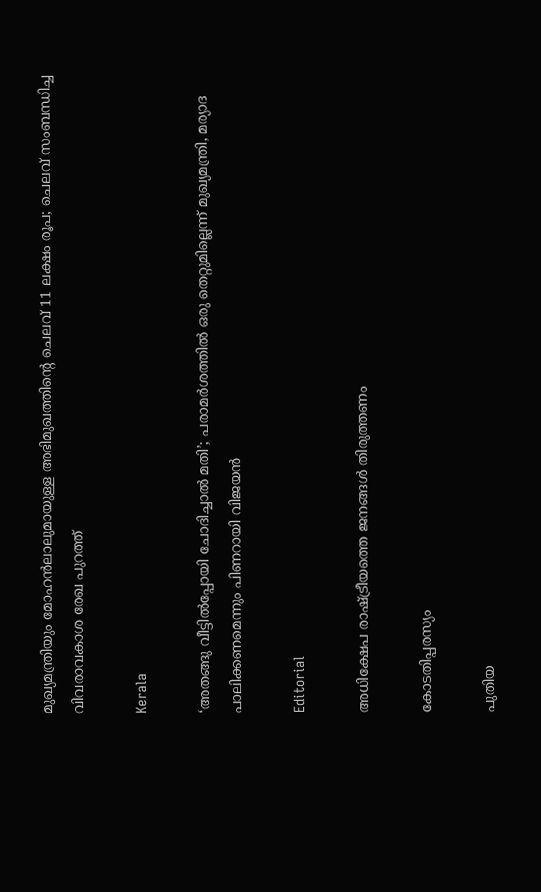മുഖ്യമന്ത്രിയും മോഹന്‍ലാലുമായുള്ള അഭിമുഖത്തിന്റെ ചെലവ് 11 ലക്ഷം രൂപ; ചെലവ് സംബന്ധിച്ച വിവരാവകാശ രേഖ പുറത്ത്

Kerala

‘അതങ്ങു വീട്ടിൽപ്പോയി ചോദിച്ചാൽ മതി’; പരാമർശത്തിൽ ഒരു തെറ്റുമില്ലെന്ന് മുഖ്യമന്ത്രി, മര്യാദ പാലിക്കണമെന്നും പിണറായി വിജയൻ

Editorial

അധിക്ഷേപ രാഷ്‌ട്രീയത്തെ ജനങ്ങള്‍ തിരുത്തണം

കോടതിപ്പരസ്യം

പുതിയ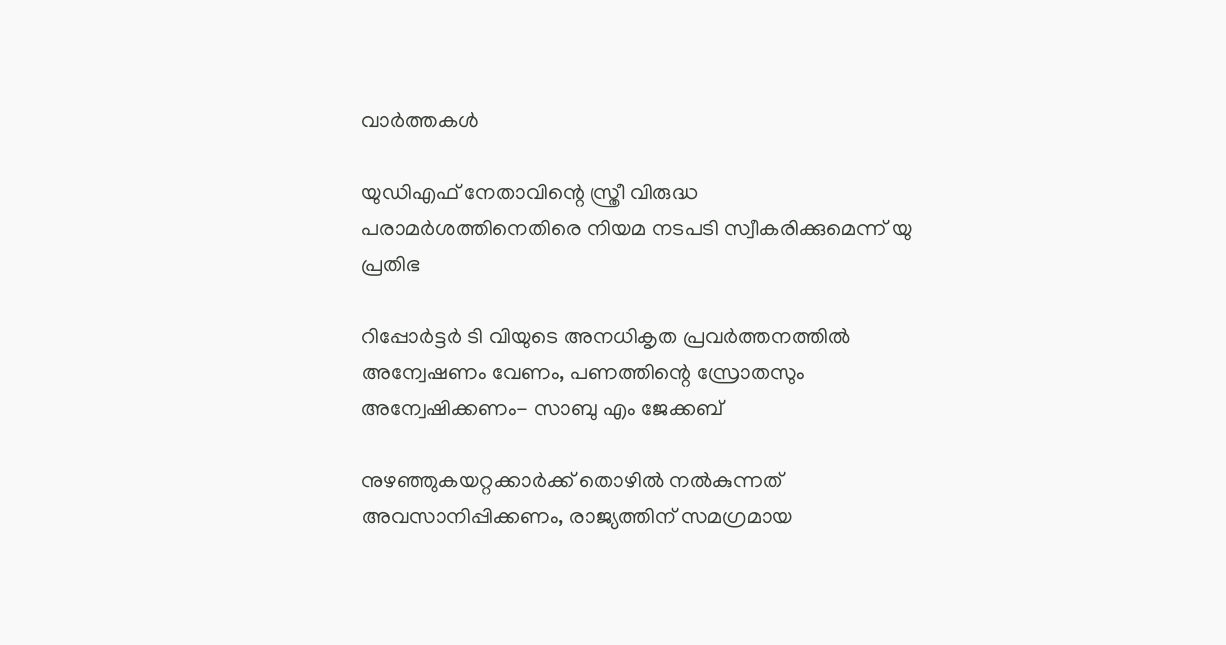വാര്‍ത്തകള്‍

യുഡിഎഫ് നേതാവിന്റെ സ്ത്രീ വിരുദ്ധ പരാമര്‍ശത്തിനെതിരെ നിയമ നടപടി സ്വീകരിക്കുമെന്ന് യു പ്രതിഭ

റിപ്പോര്‍ട്ടര്‍ ടി വിയുടെ അനധികൃത പ്രവര്‍ത്തനത്തില്‍ അന്വേഷണം വേണം, പണത്തിന്റെ സ്രോതസും അന്വേഷിക്കണം- സാബു എം ജേക്കബ്

നുഴഞ്ഞുകയറ്റക്കാര്‍ക്ക് തൊഴില്‍ നൽകുന്നത് അവസാനിപ്പിക്കണം, രാജ്യത്തിന് സമഗ്രമായ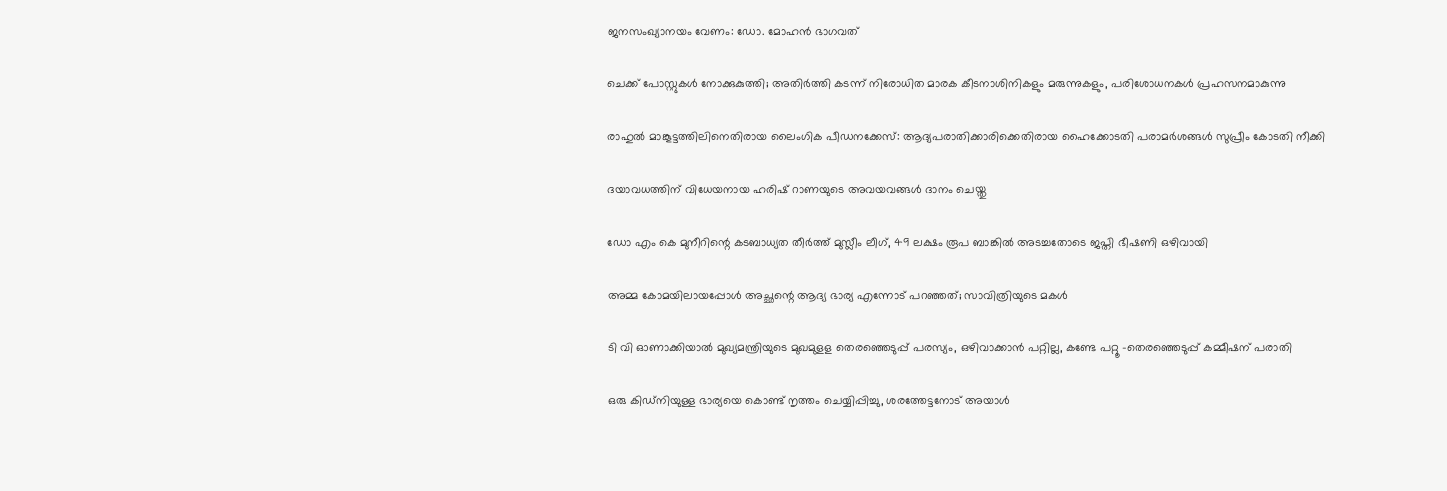ജനസംഖ്യാനയം വേണം: ഡോ. മോഹന്‍ ഭാഗവത്

ചെക്ക് പോസ്റ്റുകള്‍ നോക്കുകുത്തി; അതിര്‍ത്തി കടന്ന് നിരോധിത മാരക കീടനാശിനികളും മരുന്നുകളും, പരിശോധനകള്‍ പ്രഹസനമാകുന്നു

രാഹുല്‍ മാങ്കൂട്ടത്തിലിനെതിരായ ലൈംഗിക പീഡനക്കേസ്: ആദ്യപരാതിക്കാരിക്കെതിരായ ഹൈക്കോടതി പരാമര്‍ശങ്ങള്‍ സുപ്രീം കോടതി നീക്കി

ദയാവധത്തിന് വിധേയനായ ഹരിഷ് റാണയുടെ അവയവങ്ങള്‍ ദാനം ചെയ്തു

ഡോ എം കെ മുനീറിന്റെ കടബാധ്യത തീര്‍ത്ത് മുസ്ലീം ലീഗ്, 49 ലക്ഷം രൂപ ബാങ്കില്‍ അടച്ചതോടെ ജപ്തി ഭീഷണി ഒഴിവായി

അമ്മ കോമയിലായപ്പോൾ അച്ഛന്റെ ആദ്യ ഭാര്യ എന്നോട് പറഞ്ഞത്; സാവിത്രിയുടെ മകൾ

ടി വി ഓണാക്കിയാല്‍ മുഖ്യമന്ത്രിയുടെ മുഖമുളള തെരഞ്ഞെടുപ്പ് പരസ്യം, ഒഴിവാക്കാന്‍ പറ്റില്ല, കണ്ടേ പറ്റൂ -തെരഞ്ഞെടുപ്പ് കമ്മീഷന് പരാതി

ഒരു കിഡ്നിയുള്ള ഭാര്യയെ കൊണ്ട് നൃത്തം ചെയ്യിപ്പിച്ചു, ശരത്തേട്ടനോട് അയാൾ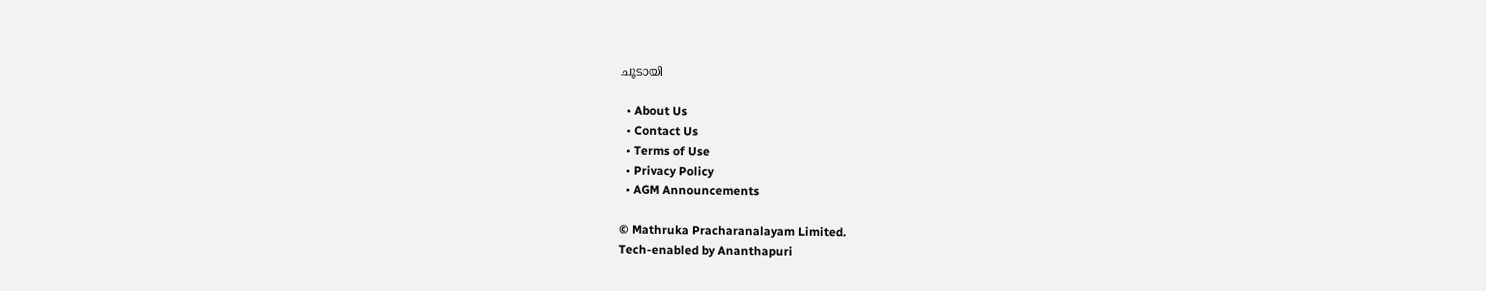ചൂടായി

  • About Us
  • Contact Us
  • Terms of Use
  • Privacy Policy
  • AGM Announcements

© Mathruka Pracharanalayam Limited.
Tech-enabled by Ananthapuri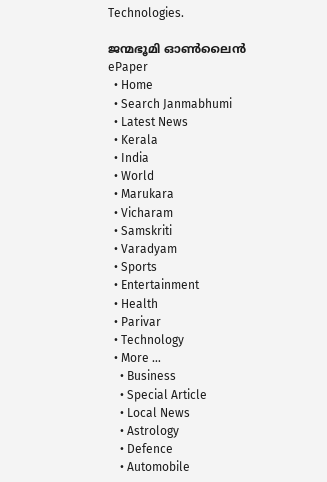Technologies.

ജന്മഭൂമി ഓണ്‍ലൈന്‍
ePaper
  • Home
  • Search Janmabhumi
  • Latest News
  • Kerala
  • India
  • World
  • Marukara
  • Vicharam
  • Samskriti
  • Varadyam
  • Sports
  • Entertainment
  • Health
  • Parivar
  • Technology
  • More …
    • Business
    • Special Article
    • Local News
    • Astrology
    • Defence
    • Automobile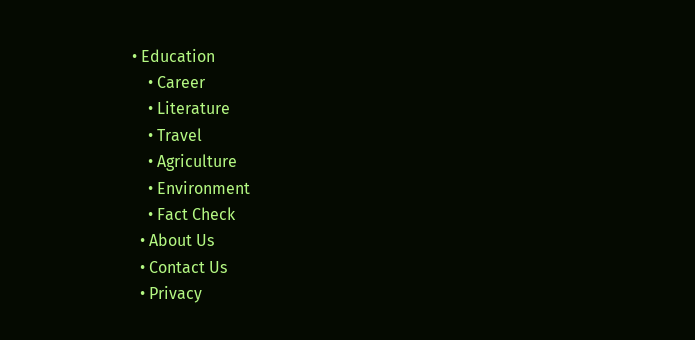• Education
    • Career
    • Literature
    • Travel
    • Agriculture
    • Environment
    • Fact Check
  • About Us
  • Contact Us
  • Privacy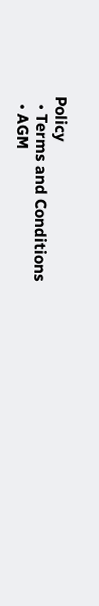Policy
  • Terms and Conditions
  • AGM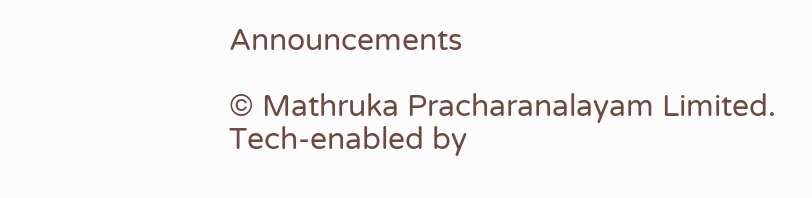Announcements

© Mathruka Pracharanalayam Limited.
Tech-enabled by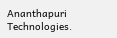Ananthapuri Technologies.